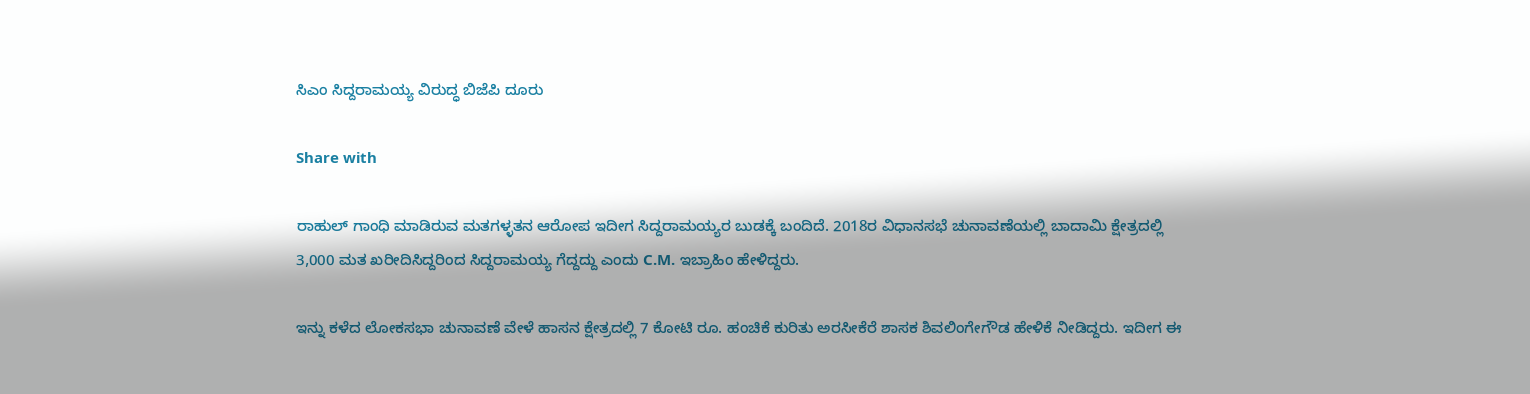ಸಿಎಂ ಸಿದ್ದರಾಮಯ್ಯ ವಿರುದ್ಧ ಬಿಜೆಪಿ ದೂರು

Share with

ರಾಹುಲ್ ಗಾಂಧಿ ಮಾಡಿರುವ ಮತಗಳ್ಳತನ ಆರೋಪ ಇದೀಗ ಸಿದ್ದರಾಮಯ್ಯರ ಬುಡಕ್ಕೆ ಬಂದಿದೆ. 2018ರ ವಿಧಾನಸಭೆ ಚುನಾವಣೆಯಲ್ಲಿ ಬಾದಾಮಿ ಕ್ಷೇತ್ರದಲ್ಲಿ 3,000 ಮತ ಖರೀದಿಸಿದ್ದರಿಂದ ಸಿದ್ದರಾಮಯ್ಯ ಗೆದ್ದದ್ದು ಎಂದು C.M. ಇಬ್ರಾಹಿಂ ಹೇಳಿದ್ದರು.

ಇನ್ನು ಕಳೆದ ಲೋಕಸಭಾ ಚುನಾವಣೆ ವೇಳೆ ಹಾಸನ ಕ್ಷೇತ್ರದಲ್ಲಿ 7 ಕೋಟಿ ರೂ. ಹಂಚಿಕೆ ಕುರಿತು ಅರಸೀಕೆರೆ ಶಾಸಕ ಶಿವಲಿಂಗೇಗೌಡ ಹೇಳಿಕೆ ನೀಡಿದ್ದರು. ಇದೀಗ ಈ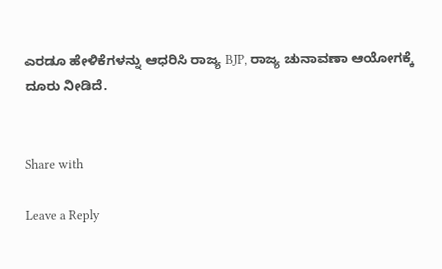ಎರಡೂ ಹೇಳಿಕೆಗಳನ್ನು ಆಧರಿಸಿ ರಾಜ್ಯ BJP, ರಾಜ್ಯ ಚುನಾವಣಾ ಆಯೋಗಕ್ಕೆ ದೂರು ನೀಡಿದೆ.


Share with

Leave a Reply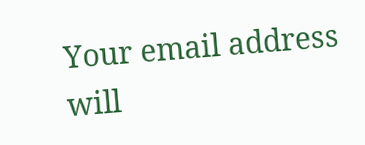Your email address will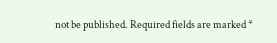not be published. Required fields are marked *